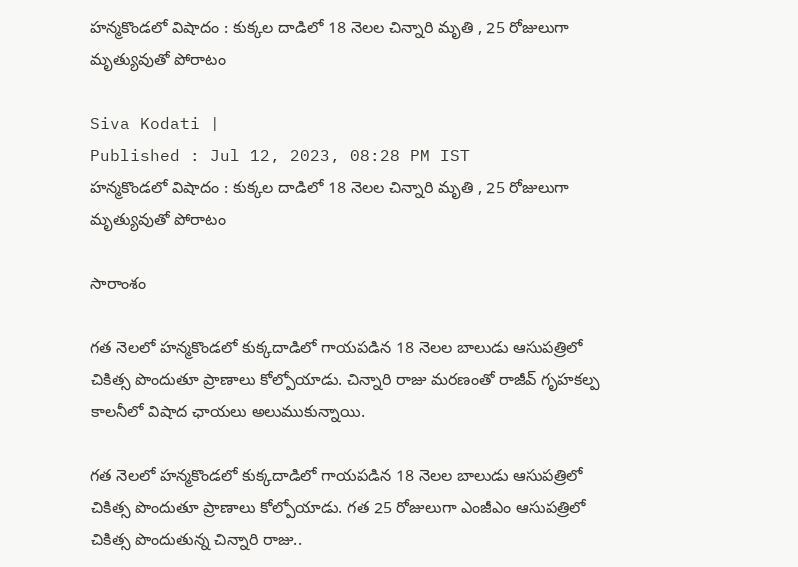హన్మకొండలో విషాదం : కుక్కల దాడిలో 18 నెలల చిన్నారి మృతి , 25 రోజులుగా మృత్యువుతో పోరాటం

Siva Kodati |
Published : Jul 12, 2023, 08:28 PM IST
హన్మకొండలో విషాదం : కుక్కల దాడిలో 18 నెలల చిన్నారి మృతి , 25 రోజులుగా మృత్యువుతో పోరాటం

సారాంశం

గత నెలలో హన్మకొండలో కుక్కదాడిలో గాయపడిన 18 నెలల బాలుడు ఆసుపత్రిలో చికిత్స పొందుతూ ప్రాణాలు కోల్పోయాడు. చిన్నారి రాజు మరణంతో రాజీవ్ గృహకల్ప కాలనీలో విషాద ఛాయలు అలుముకున్నాయి.

గత నెలలో హన్మకొండలో కుక్కదాడిలో గాయపడిన 18 నెలల బాలుడు ఆసుపత్రిలో చికిత్స పొందుతూ ప్రాణాలు కోల్పోయాడు. గత 25 రోజులుగా ఎంజీఎం ఆసుపత్రిలో చికిత్స పొందుతున్న చిన్నారి రాజు..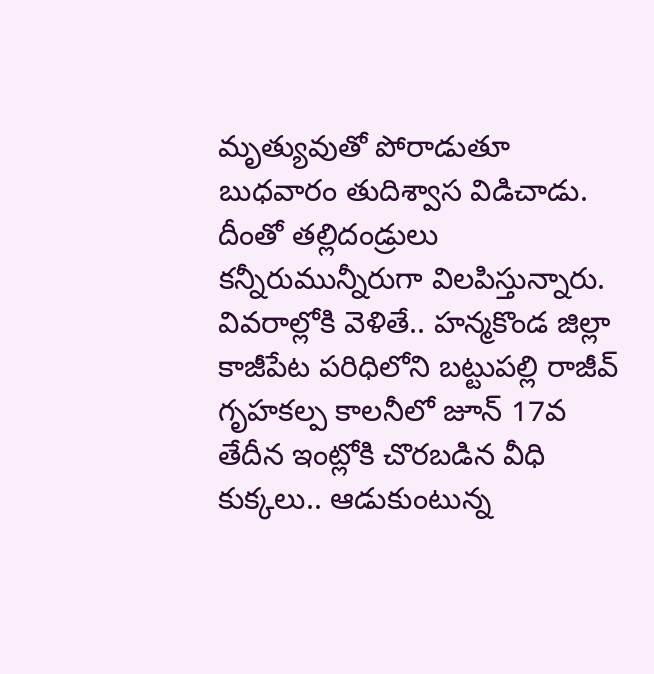మృత్యువుతో పోరాడుతూ బుధవారం తుదిశ్వాస విడిచాడు. దీంతో తల్లిదండ్రులు కన్నీరుమున్నీరుగా విలపిస్తున్నారు. వివరాల్లోకి వెళితే.. హన్మకొండ జిల్లా కాజీపేట పరిధిలోని బట్టుపల్లి రాజీవ్ గృహకల్ప కాలనీలో జూన్ 17వ తేదీన ఇంట్లోకి చొరబడిన వీధి కుక్కలు.. ఆడుకుంటున్న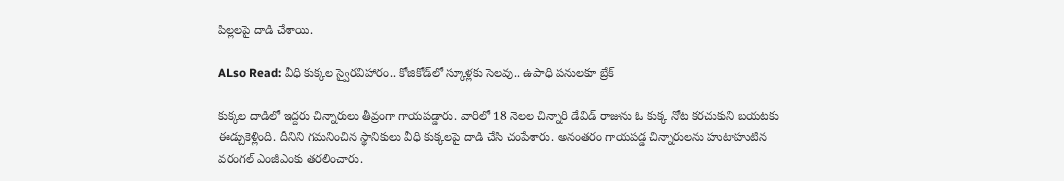పిల్లలపై దాడి చేశాయి.

ALso Read: వీధి కుక్కల స్వైరవిహారం.. కోజికోడ్‌లో స్కూళ్లకు సెలవు.. ఉపాధి పనులకూ బ్రేక్

కుక్కల దాడిలో ఇద్దరు చిన్నారులు తీవ్రంగా గాయపడ్డారు. వారిలో 18 నెలల చిన్నారి డేవిడ్ రాజును ఓ కుక్క నోట కరచుకుని బయటకు ఈడ్చుకెళ్లింది. దీనిని గమనించిన స్థానికులు వీధి కుక్కలపై దాడి చేసి చంపేశారు. అనంతరం గాయపడ్డ చిన్నారులను హుటాహుటిన వరంగల్ ఎంజీఎంకు తరలించారు.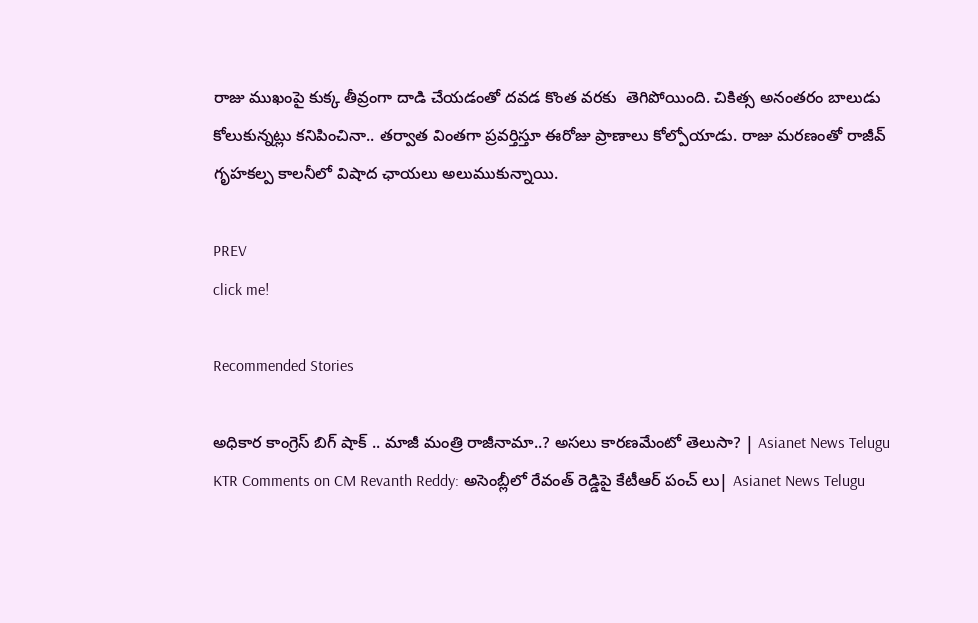రాజు ముఖంపై కుక్క తీవ్రంగా దాడి చేయడంతో దవడ కొంత వరకు  తెగిపోయింది. చికిత్స అనంతరం బాలుడు కోలుకున్నట్లు కనిపించినా.. తర్వాత వింతగా ప్రవర్తిస్తూ ఈరోజు ప్రాణాలు కోల్పోయాడు. రాజు మరణంతో రాజీవ్ గృహకల్ప కాలనీలో విషాద ఛాయలు అలుముకున్నాయి.

PREV
click me!

Recommended Stories

అధికార కాంగ్రెస్ బిగ్ షాక్ .. మాజీ మంత్రి రాజీనామా..? అసలు కారణమేంటో తెలుసా? | Asianet News Telugu
KTR Comments on CM Revanth Reddy: అసెంబ్లీలో రేవంత్ రెడ్డిపై కేటీఆర్ పంచ్ లు| Asianet News Telugu